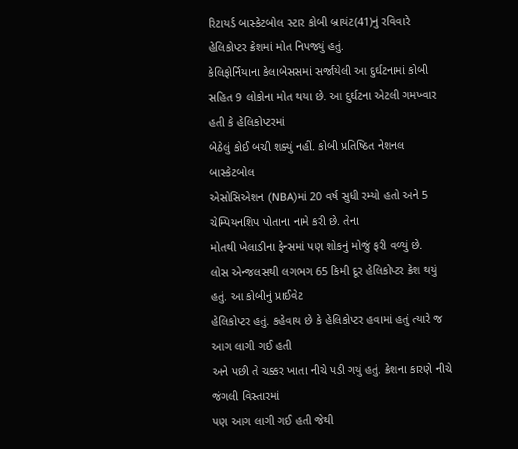રિટાયર્ડ બાસ્કેટબોલ સ્ટાર કોબી બ્રાયંટ(41)નું રવિવારે હેલિકોપ્ટર ક્રેશમાં મોત નિપજ્યું હતું.
કેલિફોર્નિયાના કેલાબેસસમાં સર્જાયેલી આ દુર્ઘટનામાં કોબી સહિત 9 લોકોના મોત થયા છે. આ દુર્ઘટના એટલી ગમખ્વાર હતી કે હેલિકોપ્ટરમાં
બેઠેલું કોઈ બચી શક્યું નહીં. કોબી પ્રતિષ્ઠિત નેશનલ બાસ્કેટબોલ
એસોસિએશન (NBA)માં 20 વર્ષ સુધી રમ્યો હતો અને 5 ચેમ્પિયનશિપ પોતાના નામે કરી છે. તેના
મોતથી ખેલાડીના ફેન્સમાં પણ શોકનું મોજું ફરી વળ્યું છે.
લોસ એન્જલસથી લગભગ 65 કિમી દૂર હેલિકોપ્ટર ક્રેશ થયું હતું. આ કોબીનું પ્રાઈવેટ
હેલિકોપ્ટર હતું. કહેવાય છે કે હેલિકોપ્ટર હવામાં હતું ત્યારે જ આગ લાગી ગઈ હતી
અને પછી તે ચક્કર ખાતા નીચે પડી ગયું હતું. ક્રેશના કારણે નીચે જંગલી વિસ્તારમાં
પણ આગ લાગી ગઈ હતી જેથી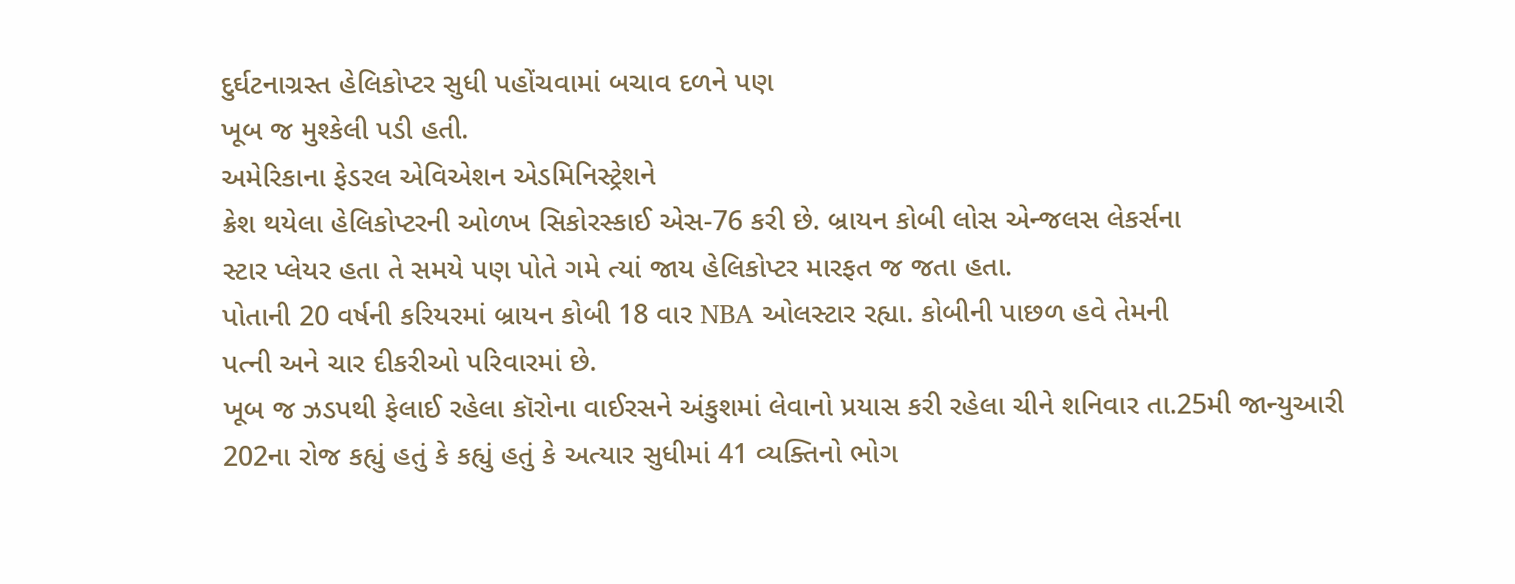દુર્ઘટનાગ્રસ્ત હેલિકોપ્ટર સુધી પહોંચવામાં બચાવ દળને પણ
ખૂબ જ મુશ્કેલી પડી હતી.
અમેરિકાના ફેડરલ એવિએશન એડમિનિસ્ટ્રેશને
ક્રેશ થયેલા હેલિકોપ્ટરની ઓળખ સિકોરસ્કાઈ એસ-76 કરી છે. બ્રાયન કોબી લોસ એન્જલસ લેકર્સના
સ્ટાર પ્લેયર હતા તે સમયે પણ પોતે ગમે ત્યાં જાય હેલિકોપ્ટર મારફત જ જતા હતા.
પોતાની 20 વર્ષની કરિયરમાં બ્રાયન કોબી 18 વાર NBA ઓલસ્ટાર રહ્યા. કોબીની પાછળ હવે તેમની
પત્ની અને ચાર દીકરીઓ પરિવારમાં છે.
ખૂબ જ ઝડપથી ફેલાઈ રહેલા કૉરોના વાઈરસને અંકુશમાં લેવાનો પ્રયાસ કરી રહેલા ચીને શનિવાર તા.25મી જાન્યુઆરી 202ના રોજ કહ્યું હતું કે કહ્યું હતું કે અત્યાર સુધીમાં 41 વ્યક્તિનો ભોગ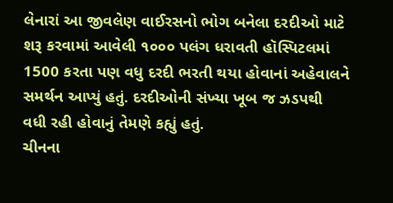લેનારાં આ જીવલેણ વાઈરસનો ભોગ બનેલા દરદીઓ માટે શરૂ કરવામાં આવેલી ૧૦૦૦ પલંગ ધરાવતી હૉસ્પિટલમાં 1500 કરતા પણ વધુ દરદી ભરતી થયા હોવાનાં અહેવાલને સમર્થન આપ્યું હતું. દરદીઓની સંખ્યા ખૂબ જ ઝડપથી વધી રહી હોવાનું તેમણે કહ્યું હતું.
ચીનના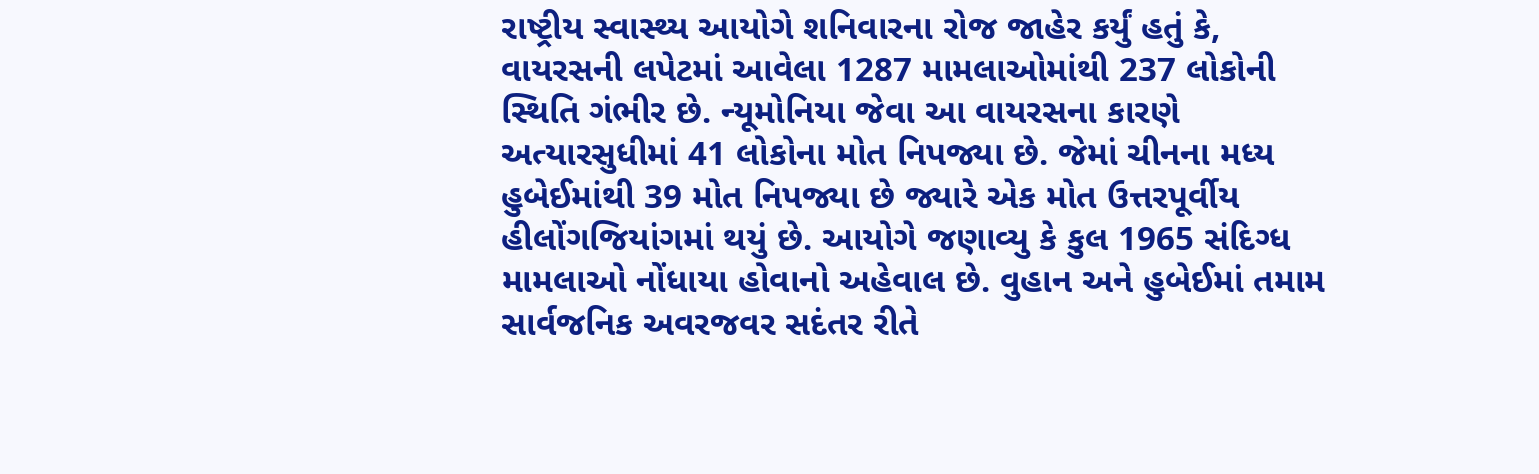રાષ્ટ્રીય સ્વાસ્થ્ય આયોગે શનિવારના રોજ જાહેર કર્યું હતું કે, વાયરસની લપેટમાં આવેલા 1287 મામલાઓમાંથી 237 લોકોની સ્થિતિ ગંભીર છે. ન્યૂમોનિયા જેવા આ વાયરસના કારણે અત્યારસુધીમાં 41 લોકોના મોત નિપજ્યા છે. જેમાં ચીનના મધ્ય હુબેઈમાંથી 39 મોત નિપજ્યા છે જ્યારે એક મોત ઉત્તરપૂર્વીય હીલોંગજિયાંગમાં થયું છે. આયોગે જણાવ્યુ કે કુલ 1965 સંદિગ્ધ મામલાઓ નોંધાયા હોવાનો અહેવાલ છે. વુહાન અને હુબેઈમાં તમામ સાર્વજનિક અવરજવર સદંતર રીતે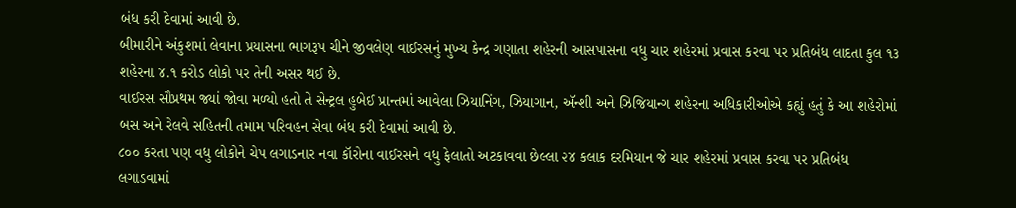બંધ કરી દેવામાં આવી છે.
બીમારીને અંકુશમાં લેવાના પ્રયાસના ભાગરૂપ ચીને જીવલેણ વાઈરસનું મુખ્ય કેન્દ્ર ગણાતા શહેરની આસપાસના વધુ ચાર શહેરમાં પ્રવાસ કરવા પર પ્રતિબંધ લાદતા કુલ ૧૩ શહેરના ૪.૧ કરોડ લોકો પર તેની અસર થઈ છે.
વાઈરસ સૌપ્રથમ જ્યાં જોવા મળ્યો હતો તે સેન્ટ્રલ હુબેઈ પ્રાન્તમાં આવેલા ઝિયાનિંગ, ઝિયાગાન, ઍન્શી અને ઝિજિયાન્ગ શહેરના અધિકારીઓએ કહ્યું હતું કે આ શહેરોમાં બસ અને રેલવે સહિતની તમામ પરિવહન સેવા બંધ કરી દેવામાં આવી છે.
૮૦૦ કરતા પણ વધુ લોકોને ચેપ લગાડનાર નવા કૉરોના વાઈરસને વધુ ફેલાતો અટકાવવા છેલ્લા ૨૪ કલાક દરમિયાન જે ચાર શહેરમાં પ્રવાસ કરવા પર પ્રતિબંધ લગાડવામાં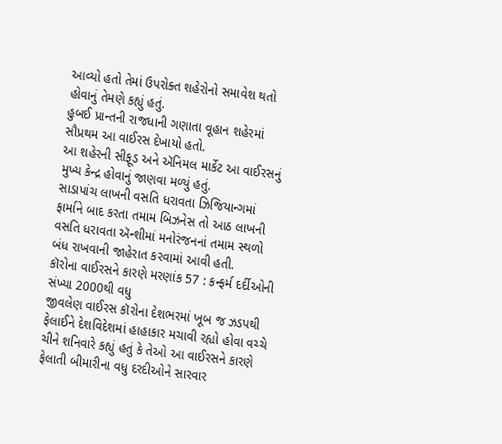આવ્યો હતો તેમાં ઉપરોક્ત શહેરોનો સમાવેશ થતો હોવાનું તેમણે કહ્યું હતું.
હુબઈ પ્રાન્તની રાજધાની ગણાતા વૂહાન શહેરમાં સૌપ્રથમ આ વાઈરસ દેખાયો હતો.
આ શહેરની સીફૂડ અને ઍનિમલ માર્કેટ આ વાઈરસનું મુખ્ય કેન્દ્ર હોવાનું જાણવા મળ્યું હતું.
સાડાપાંચ લાખની વસતિ ધરાવતા ઝિજિયાન્ગમાં ફાર્માને બાદ કરતા તમામ બિઝનેસ તો આઠ લાખની વસતિ ધરાવતા ઍન્શીમાં મનોરંજનનાં તમામ સ્થળો બંધ રાખવાની જાહેરાત કરવામાં આવી હતી.
કૉરોના વાઈરસને કારણે મરણાંક 57 : કન્ફર્મ દર્દીઓની સંખ્યા 2000થી વધુ
જીવલેણ વાઈરસ કૉરોના દેશભરમાં ખૂબ જ ઝડપથી ફેલાઈને દેશવિદેશમાં હાહાકાર મચાવી રહ્યો હોવા વચ્ચે ચીને શનિવારે કહ્યું હતું કે તેઓ આ વાઈરસને કારણે ફેલાતી બીમારીના વધુ દરદીઓને સારવાર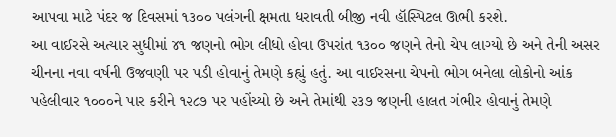આપવા માટે પંદર જ દિવસમાં ૧૩૦૦ પલંગની ક્ષમતા ધરાવતી બીજી નવી હૉસ્પિટલ ઊભી કરશે.
આ વાઈરસે અત્યાર સુધીમાં ૪૧ જણનો ભોગ લીધો હોવા ઉપરાંત ૧૩૦૦ જણને તેનો ચેપ લાગ્યો છે અને તેની અસર ચીનના નવા વર્ષની ઉજવણી પર પડી હોવાનું તેમણે કહ્યું હતું. આ વાઈરસના ચેપનો ભોગ બનેલા લોકોનો આંક પહેલીવાર ૧૦૦૦ને પાર કરીને ૧૨૮૭ પર પહોંચ્યો છે અને તેમાંથી ૨૩૭ જણની હાલત ગંભીર હોવાનું તેમણે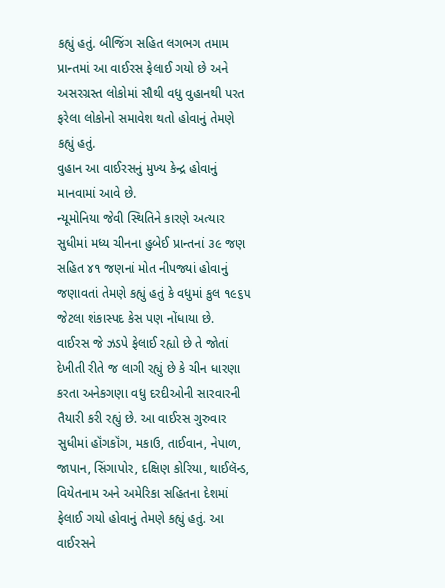કહ્યું હતું. બીજિંગ સહિત લગભગ તમામ પ્રાન્તમાં આ વાઈરસ ફેલાઈ ગયો છે અને અસરગ્રસ્ત લોકોમાં સૌથી વધુ વુહાનથી પરત ફરેલા લોકોનો સમાવેશ થતો હોવાનું તેમણે કહ્યું હતું.
વુહાન આ વાઈરસનું મુખ્ય કેન્દ્ર હોવાનું માનવામાં આવે છે.
ન્યૂમોનિયા જેવી સ્થિતિને કારણે અત્યાર સુધીમાં મધ્ય ચીનના હુબેઈ પ્રાન્તનાં ૩૯ જણ સહિત ૪૧ જણનાં મોત નીપજ્યાં હોવાનું જણાવતાં તેમણે કહ્યું હતું કે વધુમાં કુલ ૧૯૬૫ જેટલા શંકાસ્પદ કેસ પણ નોંધાયા છે.
વાઈરસ જે ઝડપે ફેલાઈ રહ્યો છે તે જોતાં દેખીતી રીતે જ લાગી રહ્યું છે કે ચીન ધારણા કરતા અનેકગણા વધુ દરદીઓની સારવારની તૈયારી કરી રહ્યું છે. આ વાઈરસ ગુરુવાર સુધીમાં હૉંગકૉંગ, મકાઉ, તાઈવાન, નેપાળ, જાપાન, સિંગાપોર, દક્ષિણ કોરિયા, થાઈલૅન્ડ, વિયેતનામ અને અમેરિકા સહિતના દેશમાં ફેલાઈ ગયો હોવાનું તેમણે કહ્યું હતું. આ વાઈરસને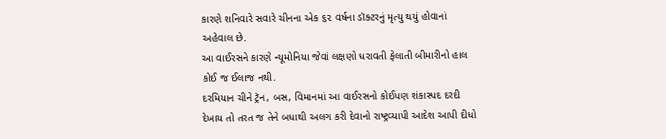કારણે શનિવારે સવારે ચીનના એક ૬૨ વર્ષના ડૉક્ટરનું મૃત્યુ થયું હોવાનાં અહેવાલ છે.
આ વાઈરસને કારણે ન્યૂમોનિયા જેવાં લક્ષણો ધરાવતી ફેલાતી બીમારીનો હાલ કોઈ જ ઈલાજ નથી.
દરમિયાન ચીને ટ્રૅન, બસ, વિમાનમાં આ વાઈરસનો કોઈપણ શંકાસ્પદ દરદી દેખાય તો તરત જ તેને બધાથી અલગ કરી દેવાનો રાષ્ટ્રવ્યાપી આદેશ આપી દીધો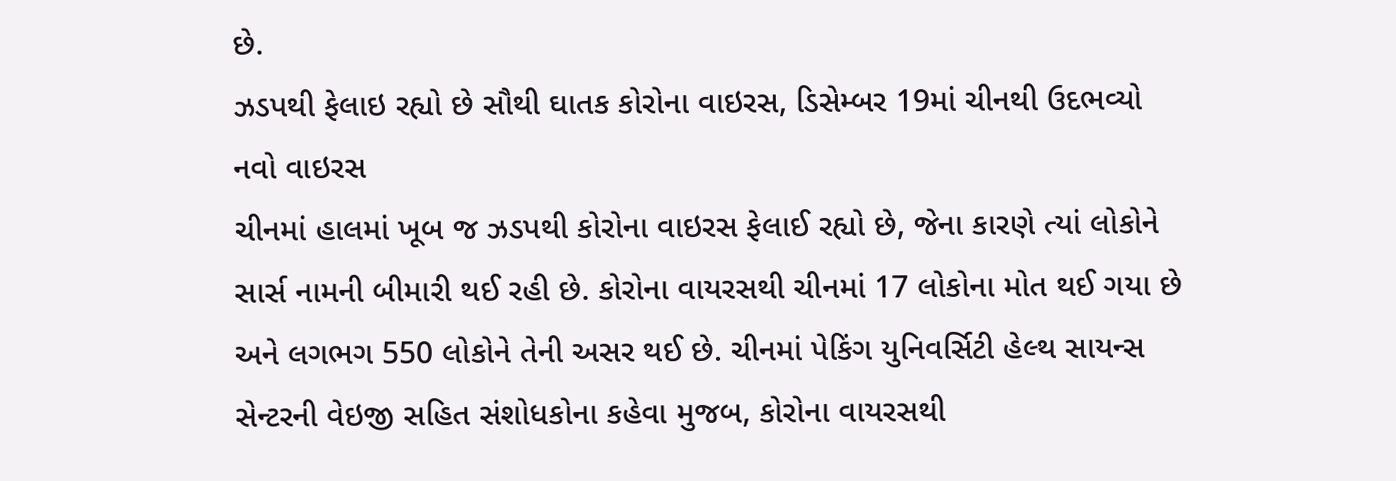છે.
ઝડપથી ફેલાઇ રહ્યો છે સૌથી ઘાતક કોરોના વાઇરસ, ડિસેમ્બર 19માં ચીનથી ઉદભવ્યો નવો વાઇરસ
ચીનમાં હાલમાં ખૂબ જ ઝડપથી કોરોના વાઇરસ ફેલાઈ રહ્યો છે, જેના કારણે ત્યાં લોકોને સાર્સ નામની બીમારી થઈ રહી છે. કોરોના વાયરસથી ચીનમાં 17 લોકોના મોત થઈ ગયા છે અને લગભગ 550 લોકોને તેની અસર થઈ છે. ચીનમાં પેકિંગ યુનિવર્સિટી હેલ્થ સાયન્સ સેન્ટરની વેઇજી સહિત સંશોધકોના કહેવા મુજબ, કોરોના વાયરસથી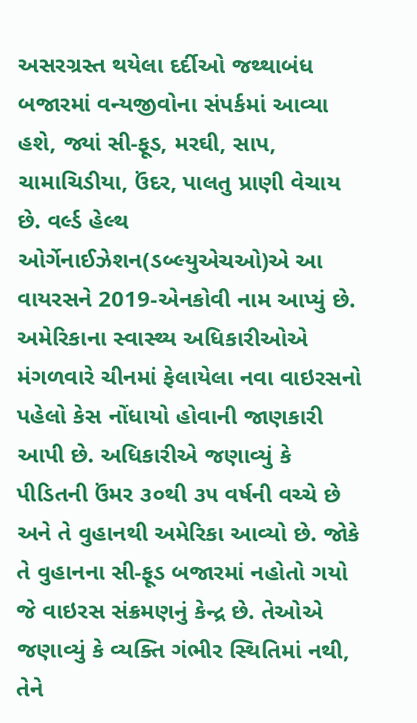અસરગ્રસ્ત થયેલા દર્દીઓ જથ્થાબંધ બજારમાં વન્યજીવોના સંપર્કમાં આવ્યા હશે, જ્યાં સી-ફૂડ, મરઘી, સાપ, ચામાચિડીયા, ઉંદર, પાલતુ પ્રાણી વેચાય છે. વર્લ્ડ હેલ્થ ઓર્ગેનાઈઝેશન(ડબ્લ્યુએચઓ)એ આ વાયરસને 2019-એનકોવી નામ આપ્યું છે.
અમેરિકાના સ્વાસ્થ્ય અધિકારીઓએ મંગળવારે ચીનમાં ફેલાયેલા નવા વાઇરસનો પહેલો કેસ નોંધાયો હોવાની જાણકારી આપી છે. અધિકારીએ જણાવ્યું કે પીડિતની ઉંમર ૩૦થી ૩૫ વર્ષની વચ્ચે છે અને તે વુહાનથી અમેરિકા આવ્યો છે. જોકે તે વુહાનના સી-ફૂડ બજારમાં નહોતો ગયો જે વાઇરસ સંક્રમણનું કેન્દ્ર છે. તેઓએ જણાવ્યું કે વ્યક્તિ ગંભીર સ્થિતિમાં નથી, તેને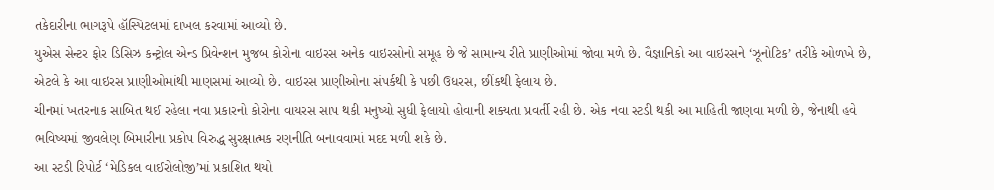તકેદારીના ભાગરૂપે હૉસ્પિટલમાં દાખલ કરવામાં આવ્યો છે.
યુએસ સેન્ટર ફોર ડિસિઝ કન્ટ્રોલ એન્ડ પ્રિવેન્શન મુજબ કોરોના વાઇરસ અનેક વાઇરસોનો સમૂહ છે જે સામાન્ય રીતે પ્રાણીઓમાં જોવા મળે છે. વૈજ્ઞાનિકો આ વાઇરસને ‘ઝૂનોટિક’ તરીકે ઓળખે છે, એટલે કે આ વાઇરસ પ્રાણીઓમાંથી માણસમાં આવ્યો છે. વાઇરસ પ્રાણીઓના સંપર્કથી કે પછી ઉધરસ, છીંકથી ફેલાય છે.
ચીનમાં ખતરનાક સાબિત થઈ રહેલા નવા પ્રકારનો કોરોના વાયરસ સાપ થકી મનુષ્યો સુધી ફેલાયો હોવાની શક્યતા પ્રવર્તી રહી છે. એક નવા સ્ટડી થકી આ માહિતી જાણવા મળી છે, જેનાથી હવે ભવિષ્યમાં જીવલેણ બિમારીના પ્રકોપ વિરુદ્ધ સુરક્ષાત્મક રણનીતિ બનાવવામાં મદદ મળી શકે છે.
આ સ્ટડી રિપોર્ટ ‘મેડિકલ વાઈરોલોજી’માં પ્રકાશિત થયો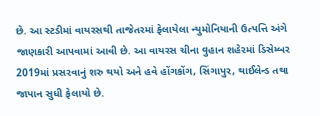છે. આ સ્ટડીમાં વાયરસથી તાજેતરમાં ફેલાયેલા ન્યુમોનિયાની ઉત્પત્તિ અંગે જાણકારી આપવામાં આવી છે. આ વાયરસ ચીના વુહાન શહેરમાં ડિસેમ્બર 2019માં પ્રસરવાનું શરુ થયો અને હવે હોંગકોંગ, સિંગાપુર, થાઈલેન્ડ તથા જાપાન સુધી ફેલાયો છે.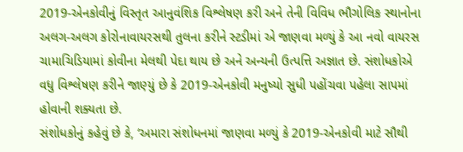2019-એનકોવીનું વિસ્તૃત આનુવંશિક વિશ્લેષણ કરી અને તેની વિવિધ ભૌગોલિક સ્થાનોના અલગ-અલગ કોરોનાવાયરસથી તુલના કરીને સ્ટડીમાં એ જાણવા મળ્યું કે આ નવો વાયરસ ચામાચિડિયામાં કોવીના મેલથી પેદા થાય છે અને અન્યની ઉત્પત્તિ અજ્ઞાત છે. સંશોધકોએ વધુ વિશ્લેષણ કરીને જાણ્યું છે કે 2019-એનકોવી મનુષ્યો સુધી પહોંચવા પહેલા સાપમાં હોવાની શક્યતા છે.
સંશોધકોનું કહેવું છે કે, ‘અમારા સંશોધનમાં જાણવા મળ્યું કે 2019-એનકોવી માટે સૌથી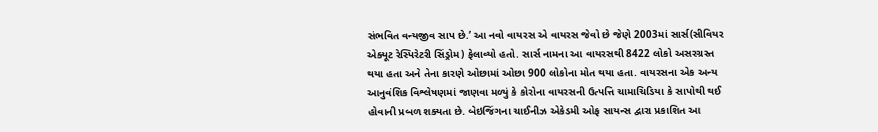સંભવિત વન્યજીવ સાપ છે.’ આ નવો વાયરસ એ વાયરસ જેવો છે જેણે 2003માં સાર્સ(સીવિયર એક્યૂટ રેસ્પિરેટરી સિંડ્રોમ) ફેલાવ્યો હતો. સાર્સ નામના આ વાયરસથી 8422 લોકો અસરગ્રસ્ત થયા હતા અને તેના કારણે ઓછામાં ઓછા 900 લોકોના મોત થયા હતા. વાયરસના એક અન્ય આનુવંશિક વિશ્લેષણમાં જાણવા મળ્યું કે કોરોના વાયરસની ઉત્પત્તિ ચામાચિડિયા કે સાપોથી થઈ હોવાની પ્રબળ શક્યતા છે. બેઇજિંગના ચાઈનીઝ એકેડમી ઓફ સાયન્સ દ્વારા પ્રકાશિત આ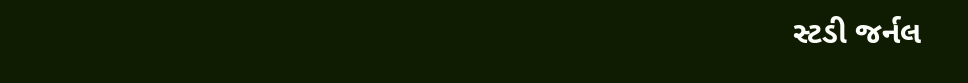સ્ટડી જર્નલ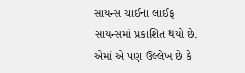સાયન્સ ચાઈના લાઈફ સાયન્સમાં પ્રકાશિત થયો છે. એમાં એ પણ ઉલ્લેખ છે કે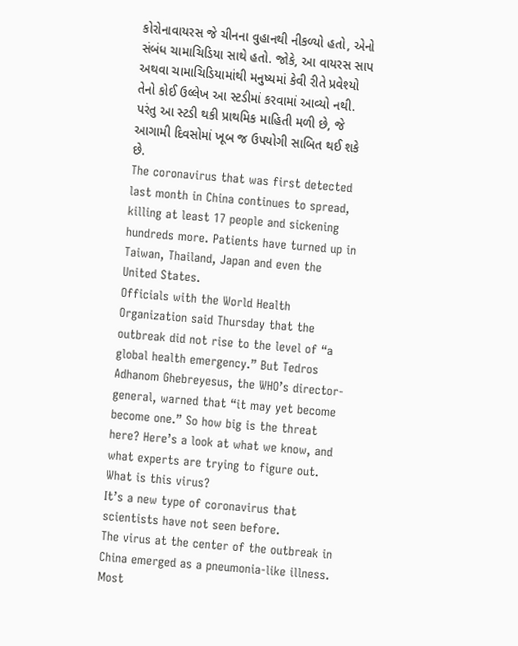કોરોનાવાયરસ જે ચીનના વુહાનથી નીકળ્યો હતો, એનો સંબંધ ચામાચિડિયા સાથે હતો. જોકે, આ વાયરસ સાપ અથવા ચામાચિડિયામાંથી મનુષ્યમાં કેવી રીતે પ્રવેશ્યો તેનો કોઈ ઉલ્લેખ આ સ્ટડીમાં કરવામાં આવ્યો નથી. પરંતુ આ સ્ટડી થકી પ્રાથમિક માહિતી મળી છે, જે આગામી દિવસોમાં ખૂબ જ ઉપયોગી સાબિત થઈ શકે છે.
The coronavirus that was first detected last month in China continues to spread, killing at least 17 people and sickening hundreds more. Patients have turned up in Taiwan, Thailand, Japan and even the United States.
Officials with the World Health Organization said Thursday that the outbreak did not rise to the level of “a global health emergency.” But Tedros Adhanom Ghebreyesus, the WHO’s director-general, warned that “it may yet become become one.” So how big is the threat here? Here’s a look at what we know, and what experts are trying to figure out.
What is this virus?
It’s a new type of coronavirus that scientists have not seen before.
The virus at the center of the outbreak in China emerged as a pneumonia-like illness. Most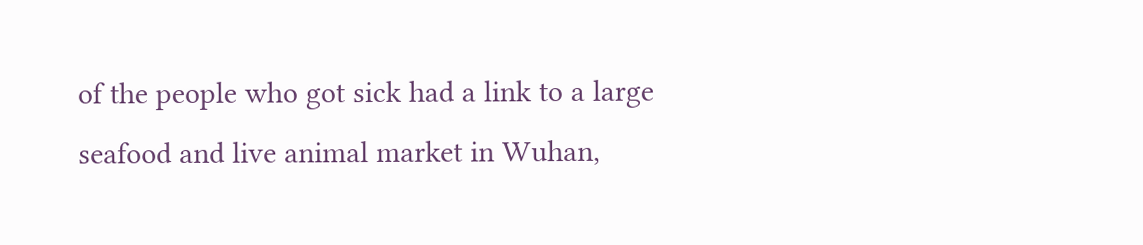of the people who got sick had a link to a large seafood and live animal market in Wuhan,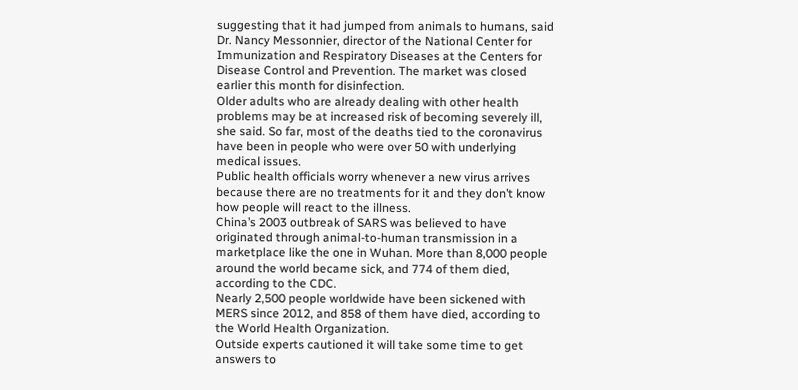suggesting that it had jumped from animals to humans, said Dr. Nancy Messonnier, director of the National Center for Immunization and Respiratory Diseases at the Centers for Disease Control and Prevention. The market was closed earlier this month for disinfection.
Older adults who are already dealing with other health problems may be at increased risk of becoming severely ill, she said. So far, most of the deaths tied to the coronavirus have been in people who were over 50 with underlying medical issues.
Public health officials worry whenever a new virus arrives because there are no treatments for it and they don’t know how people will react to the illness.
China’s 2003 outbreak of SARS was believed to have originated through animal-to-human transmission in a marketplace like the one in Wuhan. More than 8,000 people around the world became sick, and 774 of them died, according to the CDC.
Nearly 2,500 people worldwide have been sickened with MERS since 2012, and 858 of them have died, according to the World Health Organization.
Outside experts cautioned it will take some time to get answers to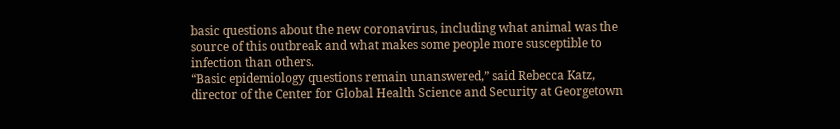basic questions about the new coronavirus, including what animal was the source of this outbreak and what makes some people more susceptible to infection than others.
“Basic epidemiology questions remain unanswered,” said Rebecca Katz, director of the Center for Global Health Science and Security at Georgetown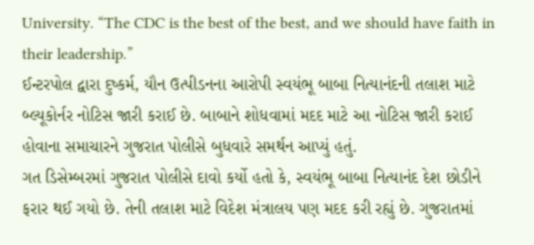University. “The CDC is the best of the best, and we should have faith in their leadership.”
ઈન્ટરપોલ દ્વારા દુષ્કર્મ, યૌન ઉત્પીડનના આરોપી સ્વયંભૂ બાબા નિત્યાનંદની તલાશ માટે બ્લ્યૂકોર્નર નોટિસ જારી કરાઈ છે. બાબાને શોધવામાં મદદ માટે આ નોટિસ જારી કરાઈ હોવાના સમાચારને ગુજરાત પોલીસે બુધવારે સમર્થન આપ્યું હતું.
ગત ડિસેમ્બરમાં ગુજરાત પોલીસે દાવો કર્યો હતો કે, સ્વયંભૂ બાબા નિત્યાનંદ દેશ છોડીને ફરાર થઈ ગયો છે. તેની તલાશ માટે વિદેશ મંત્રાલય પણ મદદ કરી રહ્યું છે. ગુજરાતમાં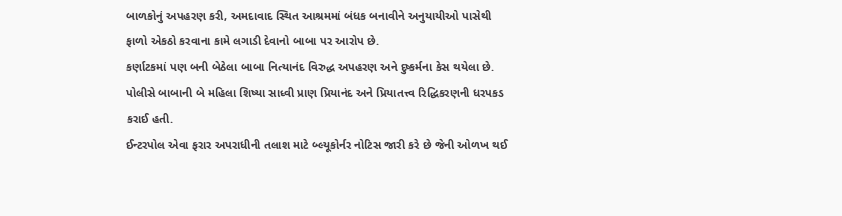બાળકોનું અપહરણ કરી, અમદાવાદ સ્થિત આશ્રમમાં બંધક બનાવીને અનુયાયીઓ પાસેથી ફાળો એકઠો કરવાના કામે લગાડી દેવાનો બાબા પર આરોપ છે.
કર્ણાટકમાં પણ બની બેઠેલા બાબા નિત્યાનંદ વિરુદ્ધ અપહરણ અને દુષ્કર્મના કેસ થયેલા છે. પોલીસે બાબાની બે મહિલા શિષ્યા સાધ્વી પ્રાણ પ્રિયાનંદ અને પ્રિયાતત્ત્વ રિદ્ધિકરણની ધરપકડ કરાઈ હતી.
ઈન્ટરપોલ એવા ફરાર અપરાધીની તલાશ માટે બ્લ્યૂકોર્નર નોટિસ જારી કરે છે જેની ઓળખ થઈ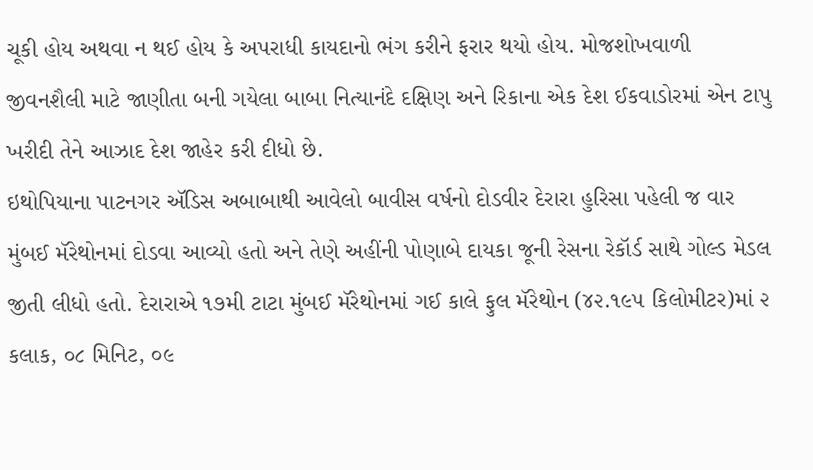ચૂકી હોય અથવા ન થઈ હોય કે અપરાધી કાયદાનો ભંગ કરીને ફરાર થયો હોય. મોજશોખવાળી જીવનશૈલી માટે જાણીતા બની ગયેલા બાબા નિત્યાનંદે દક્ષિણ અને રિકાના એક દેશ ઈકવાડોરમાં એન ટાપુ ખરીદી તેને આઝાદ દેશ જાહેર કરી દીધો છે.
ઇથોપિયાના પાટનગર ઍડિસ અબાબાથી આવેલો બાવીસ વર્ષનો દોડવીર દેરારા હુરિસા પહેલી જ વાર મુંબઈ મૅરેથોનમાં દોડવા આવ્યો હતો અને તેણે અહીંની પોણાબે દાયકા જૂની રેસના રેકૉર્ડ સાથે ગોલ્ડ મેડલ જીતી લીધો હતો. દેરારાએ ૧૭મી ટાટા મુંબઈ મૅરેથોનમાં ગઈ કાલે ફુલ મૅરેથોન (૪૨.૧૯૫ કિલોમીટર)માં ૨ કલાક, ૦૮ મિનિટ, ૦૯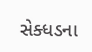સેક્ધડના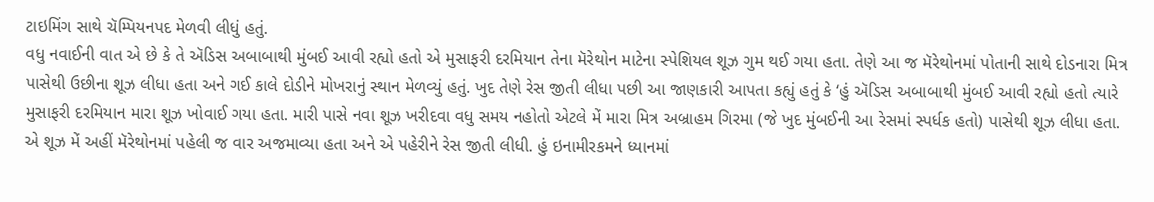ટાઇમિંગ સાથે ચૅમ્પિયનપદ મેળવી લીધું હતું.
વધુ નવાઈની વાત એ છે કે તે ઍડિસ અબાબાથી મુંબઈ આવી રહ્યો હતો એ મુસાફરી દરમિયાન તેના મૅરેથોન માટેના સ્પેશિયલ શૂઝ ગુમ થઈ ગયા હતા. તેણે આ જ મૅરેથોનમાં પોતાની સાથે દોડનારા મિત્ર પાસેથી ઉછીના શૂઝ લીધા હતા અને ગઈ કાલે દોડીને મોખરાનું સ્થાન મેળવ્યું હતું. ખુદ તેણે રેસ જીતી લીધા પછી આ જાણકારી આપતા કહ્યું હતું કે ‘હું ઍડિસ અબાબાથી મુંબઈ આવી રહ્યો હતો ત્યારે મુસાફરી દરમિયાન મારા શૂઝ ખોવાઈ ગયા હતા. મારી પાસે નવા શૂઝ ખરીદવા વધુ સમય નહોતો એટલે મેં મારા મિત્ર અબ્રાહમ ગિરમા (જે ખુદ મુંબઈની આ રેસમાં સ્પર્ધક હતો) પાસેથી શૂઝ લીધા હતા. એ શૂઝ મેં અહીં મૅરેથોનમાં પહેલી જ વાર અજમાવ્યા હતા અને એ પહેરીને રેસ જીતી લીધી. હું ઇનામીરકમને ધ્યાનમાં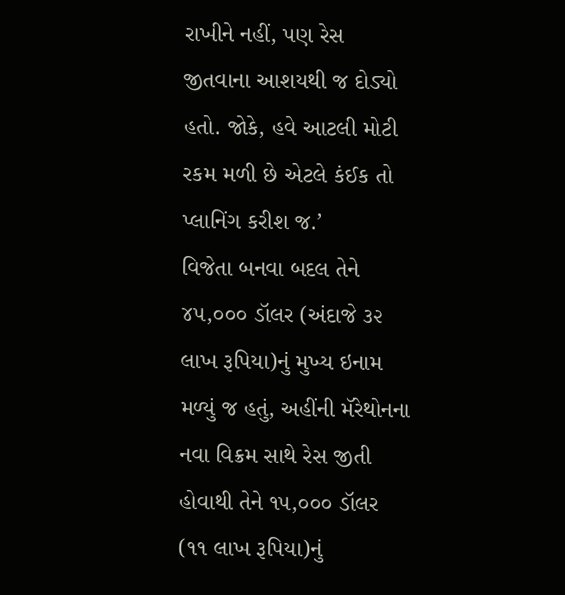રાખીને નહીં, પણ રેસ જીતવાના આશયથી જ દોડ્યો હતો. જોકે, હવે આટલી મોટી રકમ મળી છે એટલે કંઈક તો પ્લાનિંગ કરીશ જ.’
વિજેતા બનવા બદલ તેને ૪૫,૦૦૦ ડૉલર (અંદાજે ૩૨ લાખ રૂપિયા)નું મુખ્ય ઇનામ મળ્યું જ હતું, અહીંની મૅરેથોનના નવા વિક્રમ સાથે રેસ જીતી હોવાથી તેને ૧૫,૦૦૦ ડૉલર (૧૧ લાખ રૂપિયા)નું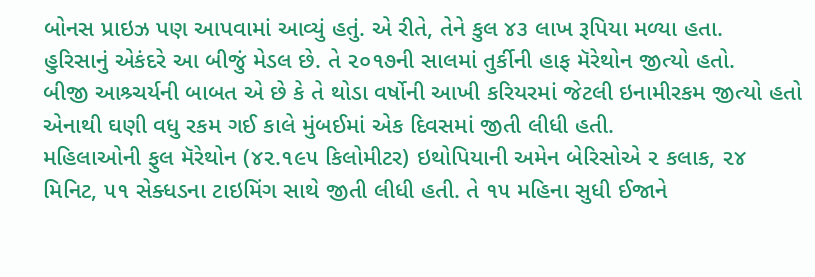બોનસ પ્રાઇઝ પણ આપવામાં આવ્યું હતું. એ રીતે, તેને કુલ ૪૩ લાખ રૂપિયા મળ્યા હતા.
હુરિસાનું એકંદરે આ બીજું મેડલ છે. તે ૨૦૧૭ની સાલમાં તુર્કીની હાફ મૅરેથોન જીત્યો હતો.
બીજી આશ્ર્ચર્યની બાબત એ છે કે તે થોડા વર્ષોની આખી કરિયરમાં જેટલી ઇનામીરકમ જીત્યો હતો એનાથી ઘણી વધુ રકમ ગઈ કાલે મુંબઈમાં એક દિવસમાં જીતી લીધી હતી.
મહિલાઓની ફુલ મૅરેથોન (૪૨.૧૯૫ કિલોમીટર) ઇથોપિયાની અમેન બેરિસોએ ૨ કલાક, ૨૪ મિનિટ, ૫૧ સેક્ધડના ટાઇમિંગ સાથે જીતી લીધી હતી. તે ૧૫ મહિના સુધી ઈજાને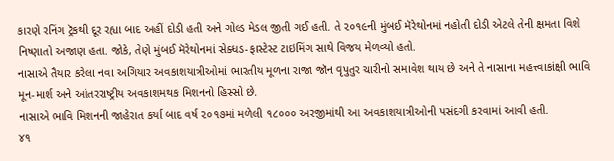કારણે રનિંગ ટ્રૅકથી દૂર રહ્યા બાદ અહીં દોડી હતી અને ગોલ્ડ મેડલ જીતી ગઈ હતી. તે ૨૦૧૯ની મુંબઈ મૅરેથોનમાં નહોતી દોડી એટલે તેની ક્ષમતા વિશે નિષ્ણાતો અજાણ હતા. જોકે, તેણે મુંબઈ મૅરેથોનમાં સેક્ધડ-ફાસ્ટેસ્ટ ટાઇમિંગ સાથે વિજય મેળવ્યો હતો.
નાસાએ તૈયાર કરેલા નવા અગિયાર અવકાશયાત્રીઓમાં ભારતીય મૂળના રાજા જૉન વૃપુતુર ચારીનો સમાવેશ થાય છે અને તે નાસાના મહત્ત્વાકાંક્ષી ભાવિ મૂન-માર્શ અને આંતરરાષ્ટ્રીય અવકાશમથક મિશનનો હિસ્સો છે.
નાસાએ ભાવિ મિશનની જાહેરાત કર્યા બાદ વર્ષ ૨૦૧૭માં મળેલી ૧૮૦૦૦ અરજીમાંથી આ અવકાશયાત્રીઓની પસંદગી કરવામાં આવી હતી.
૪૧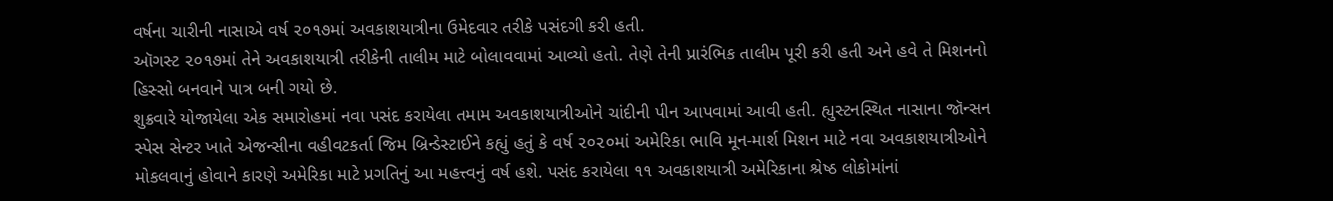વર્ષના ચારીની નાસાએ વર્ષ ૨૦૧૭માં અવકાશયાત્રીના ઉમેદવાર તરીકે પસંદગી કરી હતી.
ઑગસ્ટ ૨૦૧૭માં તેને અવકાશયાત્રી તરીકેની તાલીમ માટે બોલાવવામાં આવ્યો હતો. તેણે તેની પ્રારંભિક તાલીમ પૂરી કરી હતી અને હવે તે મિશનનો હિસ્સો બનવાને પાત્ર બની ગયો છે.
શુક્રવારે યોજાયેલા એક સમારોહમાં નવા પસંદ કરાયેલા તમામ અવકાશયાત્રીઓને ચાંદીની પીન આપવામાં આવી હતી. હ્યુસ્ટનસ્થિત નાસાના જૉન્સન સ્પેસ સેન્ટર ખાતે એજન્સીના વહીવટકર્તા જિમ બ્રિન્ડેસ્ટાઈને કહ્યું હતું કે વર્ષ ૨૦૨૦માં અમેરિકા ભાવિ મૂન-માર્શ મિશન માટે નવા અવકાશયાત્રીઓને મોકલવાનું હોવાને કારણે અમેરિકા માટે પ્રગતિનું આ મહત્ત્વનું વર્ષ હશે. પસંદ કરાયેલા ૧૧ અવકાશયાત્રી અમેરિકાના શ્રેષ્ઠ લોકોમાંનાં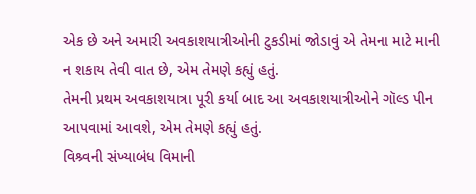એક છે અને અમારી અવકાશયાત્રીઓની ટુકડીમાં જોડાવું એ તેમના માટે માની ન શકાય તેવી વાત છે, એમ તેમણે કહ્યું હતું.
તેમની પ્રથમ અવકાશયાત્રા પૂરી કર્યા બાદ આ અવકાશયાત્રીઓને ગૉલ્ડ પીન આપવામાં આવશે, એમ તેમણે કહ્યું હતું.
વિશ્ર્વની સંખ્યાબંધ વિમાની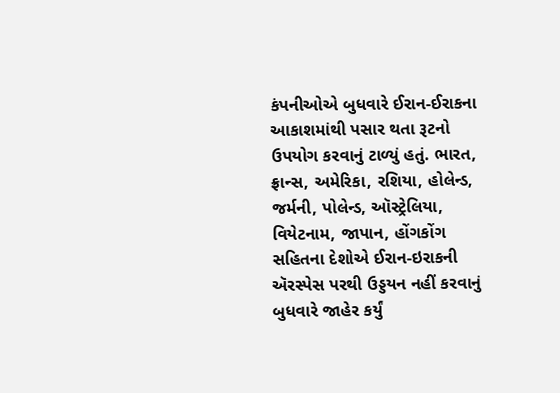કંપનીઓએ બુધવારે ઈરાન-ઈરાકના આકાશમાંથી પસાર થતા રૂટનો ઉપયોગ કરવાનું ટાળ્યું હતું. ભારત, ફ્રાન્સ, અમેરિકા, રશિયા, હોલેન્ડ, જર્મની, પોલેન્ડ, ઑસ્ટ્રેલિયા, વિયેટનામ, જાપાન, હોંગકોંગ સહિતના દેશોએ ઈરાન-ઇરાકની ઍરસ્પેસ પરથી ઉડ્ડયન નહીં કરવાનું બુધવારે જાહેર કર્યું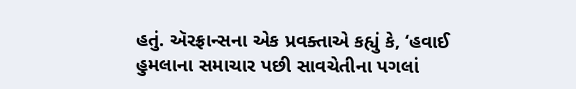હતું. ઍરફ્રાન્સના એક પ્રવક્તાએ કહ્યું કે, ‘હવાઈ હુમલાના સમાચાર પછી સાવચેતીના પગલાં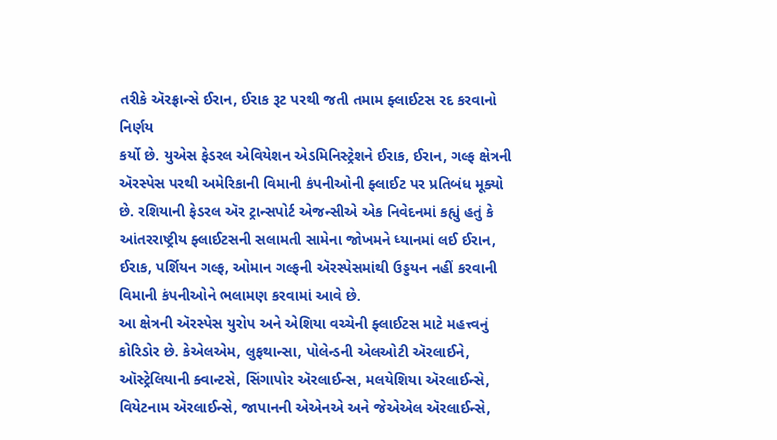તરીકે ઍરફ્રાન્સે ઈરાન, ઈરાક રૂટ પરથી જતી તમામ ફ્લાઈટસ રદ કરવાનો નિર્ણય
કર્યો છે. યુએસ ફેડરલ એવિયેશન એડમિનિસ્ટ્રેશને ઈરાક, ઈરાન, ગલ્ફ ક્ષેત્રની ઍરસ્પેસ પરથી અમેરિકાની વિમાની કંપનીઓની ફ્લાઈટ પર પ્રતિબંધ મૂક્યો છે. રશિયાની ફેડરલ ઍર ટ્રાન્સપોર્ટ એજન્સીએ એક નિવેદનમાં કહ્યું હતું કે આંતરરાષ્ટ્રીય ફ્લાઈટસની સલામતી સામેના જોખમને ધ્યાનમાં લઈ ઈરાન, ઈરાક, પર્શિયન ગલ્ફ, ઓમાન ગલ્ફની ઍરસ્પેસમાંથી ઉડ્ડયન નહીં કરવાની વિમાની કંપનીઓને ભલામણ કરવામાં આવે છે.
આ ક્ષેત્રની ઍરસ્પેસ યુરોપ અને એશિયા વચ્ચેની ફ્લાઈટસ માટે મહત્ત્વનું કોરિડોર છે. કેએલએમ, લુફથાન્સા, પોલેન્ડની એલઓટી ઍરલાઈને, ઑસ્ટ્રેલિયાની ક્વાન્ટસે, સિંગાપોર ઍરલાઈન્સ, મલયેશિયા ઍરલાઈન્સે, વિયેટનામ ઍરલાઈન્સે, જાપાનની એએનએ અને જેએએલ ઍરલાઈન્સે,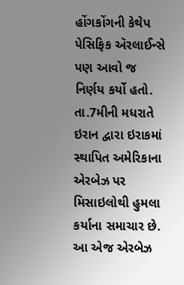હોંગકોંગની કેથેપ પેસિફિક ઍરલાઈન્સે પણ આવો જ નિર્ણય કર્યો હતો.
તા.7મીની મધરાતે ઇરાન દ્વારા ઇરાકમાં સ્થાપિત અમેરિકાના એરબેઝ પર મિસાઇલોથી હુમલા કર્યાના સમાચાર છે. આ એજ એરબેઝ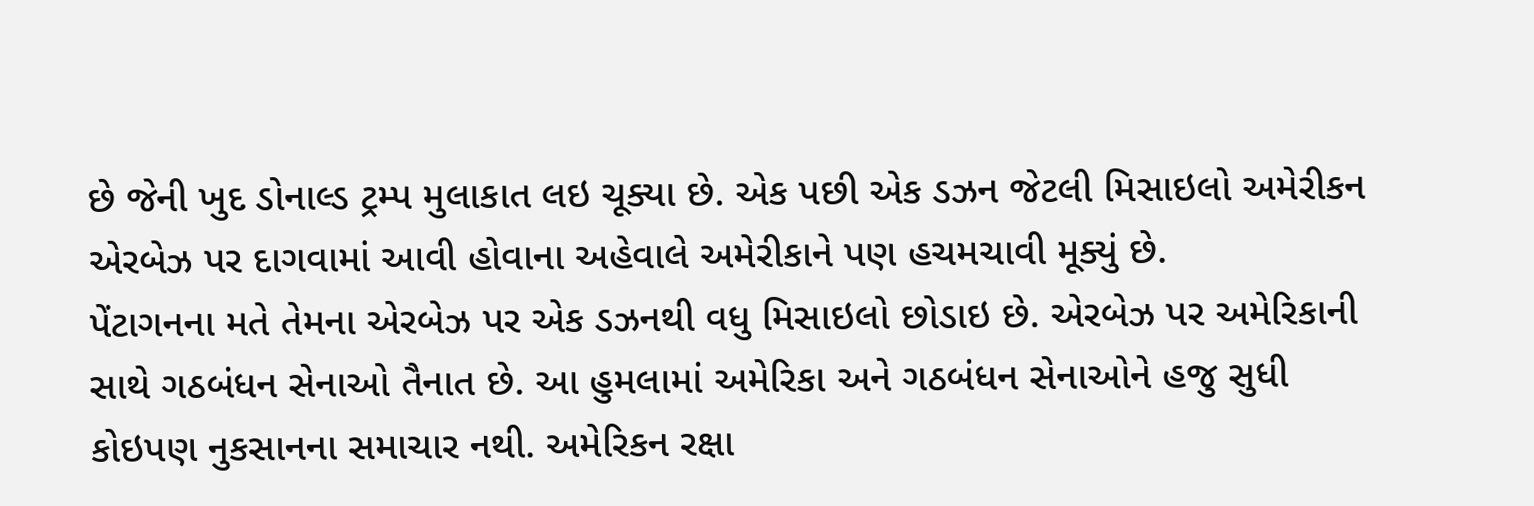છે જેની ખુદ ડોનાલ્ડ ટ્રમ્પ મુલાકાત લઇ ચૂક્યા છે. એક પછી એક ડઝન જેટલી મિસાઇલો અમેરીકન એરબેઝ પર દાગવામાં આવી હોવાના અહેવાલે અમેરીકાને પણ હચમચાવી મૂક્યું છે.
પેંટાગનના મતે તેમના એરબેઝ પર એક ડઝનથી વધુ મિસાઇલો છોડાઇ છે. એરબેઝ પર અમેરિકાની સાથે ગઠબંધન સેનાઓ તૈનાત છે. આ હુમલામાં અમેરિકા અને ગઠબંધન સેનાઓને હજુ સુધી કોઇપણ નુકસાનના સમાચાર નથી. અમેરિકન રક્ષા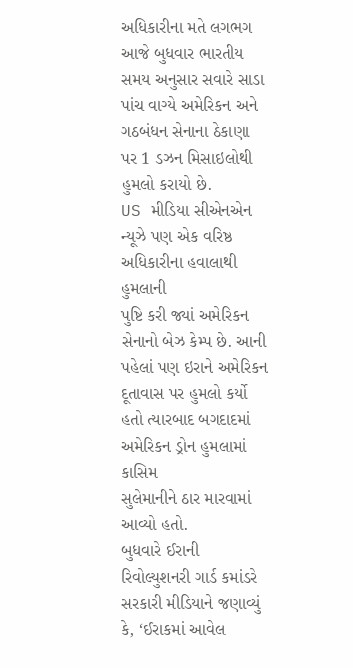અધિકારીના મતે લગભગ આજે બુધવાર ભારતીય સમય અનુસાર સવારે સાડા પાંચ વાગ્યે અમેરિકન અને ગઠબંધન સેનાના ઠેકાણા પર 1 ડઝન મિસાઇલોથી હુમલો કરાયો છે.
US મીડિયા સીએનએન ન્યૂઝે પણ એક વરિષ્ઠ અધિકારીના હવાલાથી હુમલાની
પુષ્ટિ કરી જ્યાં અમેરિકન સેનાનો બેઝ કેમ્પ છે. આની પહેલાં પણ ઇરાને અમેરિકન
દૂતાવાસ પર હુમલો કર્યો હતો ત્યારબાદ બગદાદમાં અમેરિકન ડ્રોન હુમલામાં કાસિમ
સુલેમાનીને ઠાર મારવામાં આવ્યો હતો.
બુધવારે ઈરાની રિવોલ્યુશનરી ગાર્ડ કમાંડરે સરકારી મીડિયાને જણાવ્યું કે, ‘ઈરાકમાં આવેલ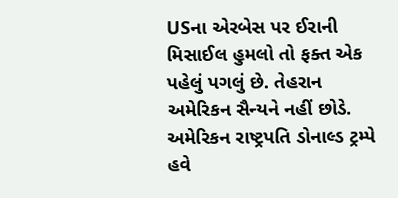USના એરબેસ પર ઈરાની મિસાઈલ હુમલો તો ફક્ત એક પહેલું પગલું છે. તેહરાન અમેરિકન સૈન્યને નહીં છોડે. અમેરિકન રાષ્ટ્રપતિ ડોનાલ્ડ ટ્રમ્પે હવે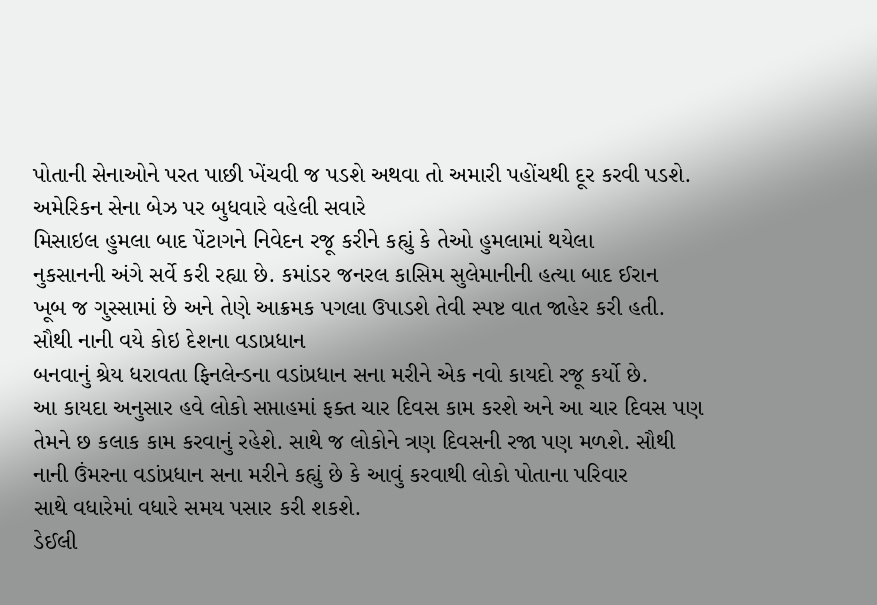પોતાની સેનાઓને પરત પાછી ખેંચવી જ પડશે અથવા તો અમારી પહોંચથી દૂર કરવી પડશે.
અમેરિકન સેના બેઝ પર બુધવારે વહેલી સવારે
મિસાઇલ હુમલા બાદ પેંટાગને નિવેદન રજૂ કરીને કહ્યું કે તેઓ હુમલામાં થયેલા
નુકસાનની અંગે સર્વે કરી રહ્યા છે. કમાંડર જનરલ કાસિમ સુલેમાનીની હત્યા બાદ ઈરાન
ખૂબ જ ગુસ્સામાં છે અને તેણે આક્રમક પગલા ઉપાડશે તેવી સ્પષ્ટ વાત જાહેર કરી હતી.
સૌથી નાની વયે કોઇ દેશના વડાપ્રધાન
બનવાનું શ્રેય ધરાવતા ફિનલેન્ડના વડાંપ્રધાન સના મરીને એક નવો કાયદો રજૂ કર્યો છે.
આ કાયદા અનુસાર હવે લોકો સપ્તાહમાં ફક્ત ચાર દિવસ કામ કરશે અને આ ચાર દિવસ પણ
તેમને છ કલાક કામ કરવાનું રહેશે. સાથે જ લોકોને ત્રણ દિવસની રજા પણ મળશે. સૌથી
નાની ઉંમરના વડાંપ્રધાન સના મરીને કહ્યું છે કે આવું કરવાથી લોકો પોતાના પરિવાર
સાથે વધારેમાં વધારે સમય પસાર કરી શકશે.
ડેઈલી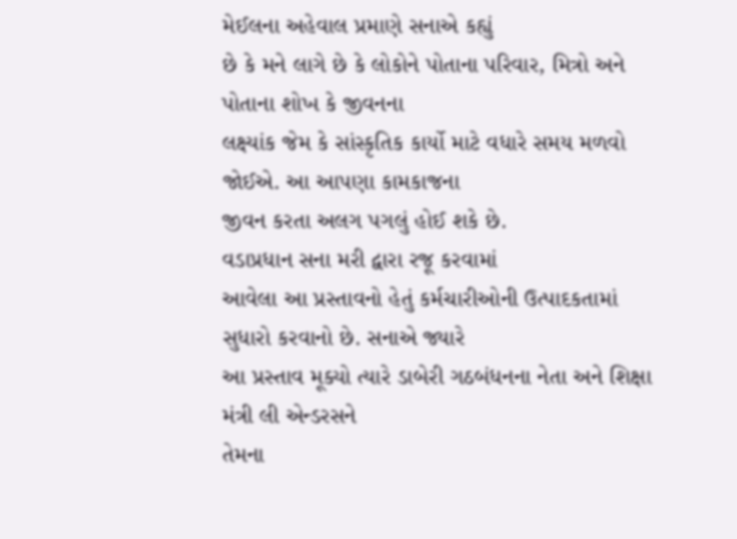મેઈલના અહેવાલ પ્રમાણે સનાએ કહ્યું
છે કે મને લાગે છે કે લોકોને પોતાના પરિવાર, મિત્રો અને પોતાના શોખ કે જીવનના
લક્ષ્યાંક જેમ કે સાંસ્કૃતિક કાર્યો માટે વધારે સમય મળવો જોઈએ. આ આપણા કામકાજના
જીવન કરતા અલગ પગલું હોઈ શકે છે.
વડાપ્રધાન સના મરી દ્વારા રજૂ કરવામાં
આવેલા આ પ્રસ્તાવનો હેતું કર્મચારીઓની ઉત્પાદકતામાં સુધારો કરવાનો છે. સનાએ જ્યારે
આ પ્રસ્તાવ મૂક્યો ત્યારે ડાબેરી ગઠબંધનના નેતા અને શિક્ષા મંત્રી લી એન્ડરસને
તેમના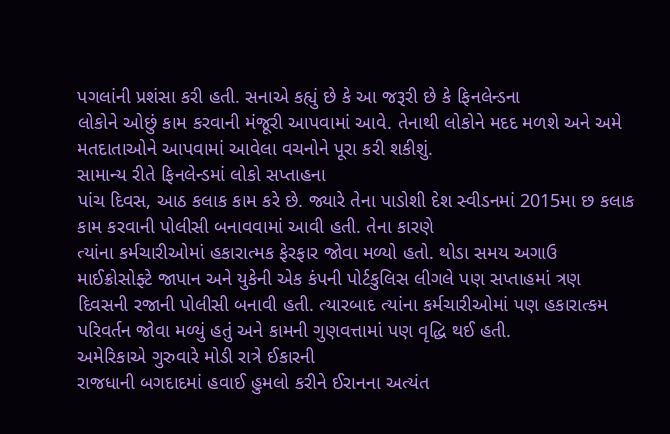પગલાંની પ્રશંસા કરી હતી. સનાએ કહ્યું છે કે આ જરૂરી છે કે ફિનલેન્ડના
લોકોને ઓછું કામ કરવાની મંજૂરી આપવામાં આવે. તેનાથી લોકોને મદદ મળશે અને અમે
મતદાતાઓને આપવામાં આવેલા વચનોને પૂરા કરી શકીશું.
સામાન્ય રીતે ફિનલેન્ડમાં લોકો સપ્તાહના
પાંચ દિવસ, આઠ કલાક કામ કરે છે. જ્યારે તેના પાડોશી દેશ સ્વીડનમાં 2015મા છ કલાક કામ કરવાની પોલીસી બનાવવામાં આવી હતી. તેના કારણે
ત્યાંના કર્મચારીઓમાં હકારાત્મક ફેરફાર જોવા મળ્યો હતો. થોડા સમય અગાઉ
માઈક્રોસોફ્ટે જાપાન અને યુકેની એક કંપની પોર્ટકુલિસ લીગલે પણ સપ્તાહમાં ત્રણ
દિવસની રજાની પોલીસી બનાવી હતી. ત્યારબાદ ત્યાંના કર્મચારીઓમાં પણ હકારાત્કમ
પરિવર્તન જોવા મળ્યું હતું અને કામની ગુણવત્તામાં પણ વૃદ્ધિ થઈ હતી.
અમેરિકાએ ગુરુવારે મોડી રાત્રે ઈકારની
રાજધાની બગદાદમાં હવાઈ હુમલો કરીને ઈરાનના અત્યંત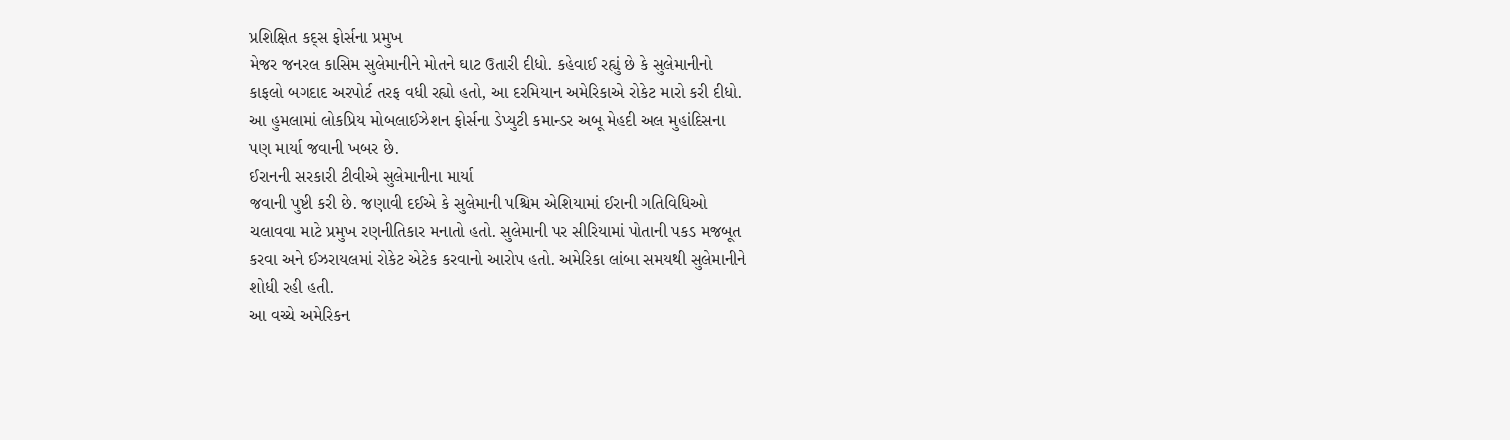પ્રશિક્ષિત કદ્સ ફોર્સના પ્રમુખ
મેજર જનરલ કાસિમ સુલેમાનીને મોતને ઘાટ ઉતારી દીધો. કહેવાઈ રહ્યું છે કે સુલેમાનીનો
કાફલો બગદાદ અરપોર્ટ તરફ વધી રહ્યો હતો, આ દરમિયાન અમેરિકાએ રોકેટ મારો કરી દીધો.
આ હુમલામાં લોકપ્રિય મોબલાઈઝેશન ફોર્સના ડેપ્યુટી કમાન્ડર અબૂ મેહદી અલ મુહાંદિસના
પણ માર્યા જવાની ખબર છે.
ઈરાનની સરકારી ટીવીએ સુલેમાનીના માર્યા
જવાની પુષ્ટી કરી છે. જણાવી દઈએ કે સુલેમાની પશ્ચિમ એશિયામાં ઈરાની ગતિવિધિઓ
ચલાવવા માટે પ્રમુખ રણનીતિકાર મનાતો હતો. સુલેમાની પર સીરિયામાં પોતાની પકડ મજબૂત
કરવા અને ઈઝરાયલમાં રોકેટ એટેક કરવાનો આરોપ હતો. અમેરિકા લાંબા સમયથી સુલેમાનીને
શોધી રહી હતી.
આ વચ્ચે અમેરિકન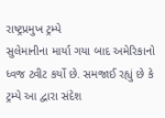રાષ્ટ્રપ્રમુખ ટ્રમ્પે
સુલેમાનીના માર્યા ગયા બાદ અમેરિકાનો ધ્વજ ટ્વીટ કર્યો છે. સમજાઈ રહ્યું છે કે
ટ્રમ્પે આ દ્વારા સંદેશ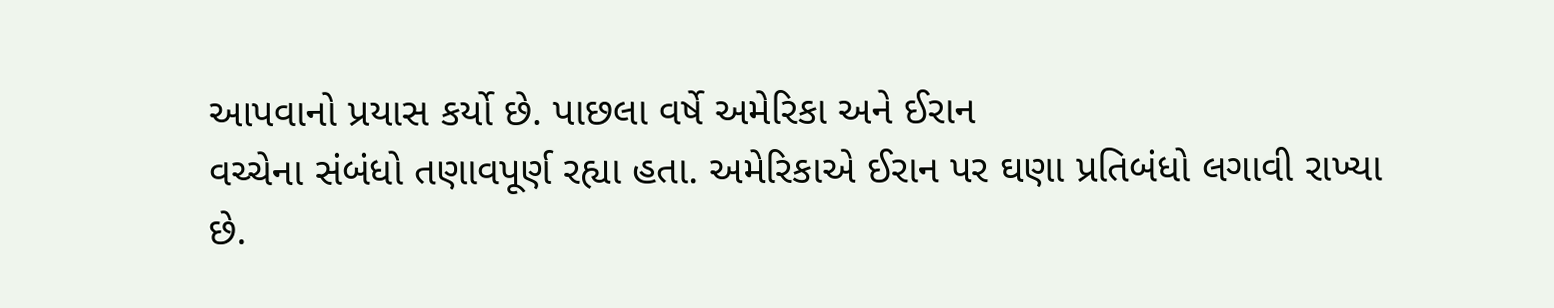આપવાનો પ્રયાસ કર્યો છે. પાછલા વર્ષે અમેરિકા અને ઈરાન
વચ્ચેના સંબંધો તણાવપૂર્ણ રહ્યા હતા. અમેરિકાએ ઈરાન પર ઘણા પ્રતિબંધો લગાવી રાખ્યા
છે.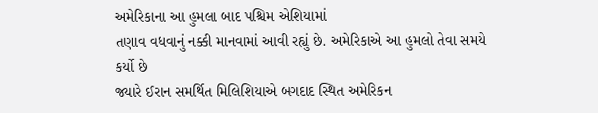અમેરિકાના આ હુમલા બાદ પશ્ચિમ એશિયામાં
તણાવ વધવાનું નક્કી માનવામાં આવી રહ્યું છે. અમેરિકાએ આ હુમલો તેવા સમયે કર્યો છે
જ્યારે ઈરાન સમર્થિત મિલિશિયાએ બગદાદ સ્થિત અમેરિકન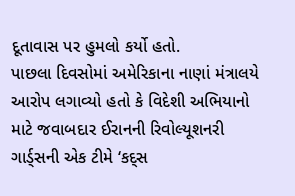દૂતાવાસ પર હુમલો કર્યો હતો.
પાછલા દિવસોમાં અમેરિકાના નાણાં મંત્રાલયે આરોપ લગાવ્યો હતો કે વિદેશી અભિયાનો
માટે જવાબદાર ઈરાનની રિવોલ્યૂશનરી ગાર્ડ્સની એક ટીમે ‘કદ્સ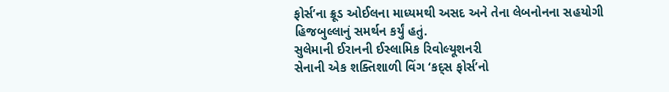ફોર્સ’ના ક્રૂડ ઓઈલના માધ્યમથી અસદ અને તેના લેબનોનના સહયોગી
હિજબુલ્લાનું સમર્થન કર્યું હતું.
સુલેમાની ઈરાનની ઈસ્લામિક રિવોલ્યૂશનરી
સેનાની એક શક્તિશાળી વિંગ ‘કદ્સ ફોર્સ’નો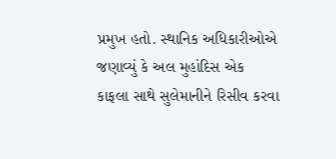પ્રમુખ હતો. સ્થાનિક અધિકારીઓએ જણાવ્યું કે અલ મુહાંદિસ એક
કાફલા સાથે સુલેમાનીને રિસીવ કરવા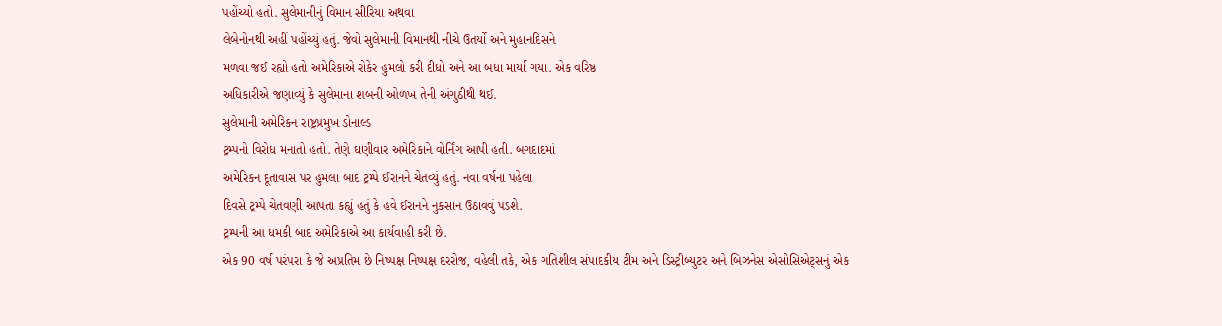પહોંચ્યો હતો. સુલેમાનીનું વિમાન સીરિયા અથવા
લેબેનોનથી અહીં પહોંચ્યું હતું. જેવો સુલેમાની વિમાનથી નીચે ઉતર્યો અને મુહાનદિસને
મળવા જઈ રહ્યો હતો અમેરિકાએ રોકેર હુમલો કરી દીધો અને આ બધા માર્યા ગયા. એક વરિષ્ઠ
અધિકારીએ જણાવ્યું કે સુલેમાના શબની ઓળખ તેની અંગુઠીથી થઈ.
સુલેમાની અમેરિકન રાષ્ટ્રપ્રમુખ ડોનાલ્ડ
ટ્રમ્પનો વિરોધ મનાતો હતો. તેણે ઘણીવાર અમેરિકાને વોર્નિંગ આપી હતી. બગદાદમાં
અમેરિકન દૂતાવાસ પર હુમલા બાદ ટ્રમ્પે ઈરાનને ચેતવ્યું હતું. નવા વર્ષના પહેલા
દિવસે ટ્રમ્પે ચેતવણી આપતા કહ્યું હતું કે હવે ઈરાનને નુકસાન ઉઠાવવું પડશે.
ટ્રમ્પની આ ધમકી બાદ અમેરિકાએ આ કાર્યવાહી કરી છે.
એક 90 વર્ષ પરંપરા કે જે અપ્રતિમ છે નિષ્પક્ષ નિષ્પક્ષ દરરોજ, વહેલી તકે, એક ગતિશીલ સંપાદકીય ટીમ અને ડિસ્ટ્રીબ્યુટર અને બિઝનેસ એસોસિએટ્સનું એક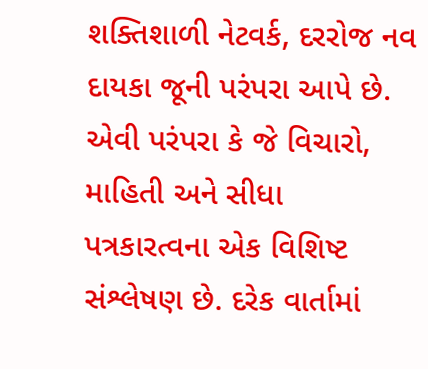શક્તિશાળી નેટવર્ક, દરરોજ નવ દાયકા જૂની પરંપરા આપે છે. એવી પરંપરા કે જે વિચારો, માહિતી અને સીધા પત્રકારત્વના એક વિશિષ્ટ સંશ્લેષણ છે. દરેક વાર્તામાં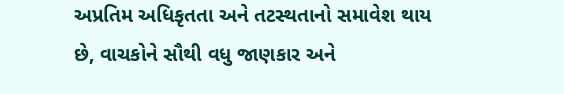અપ્રતિમ અધિકૃતતા અને તટસ્થતાનો સમાવેશ થાય છે, વાચકોને સૌથી વધુ જાણકાર અને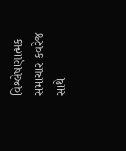વિશ્લેષણાત્મક સમાચાર કવરેજ સાથે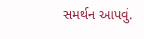સમર્થન આપવું.